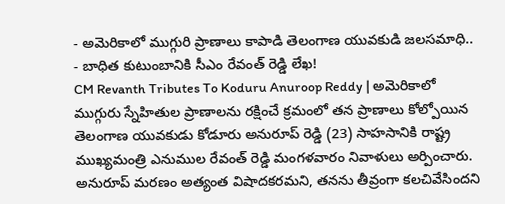- అమెరికాలో ముగ్గురి ప్రాణాలు కాపాడి తెలంగాణ యువకుడి జలసమాధి..
- బాధిత కుటుంబానికి సీఎం రేవంత్ రెడ్డి లేఖ!
CM Revanth Tributes To Koduru Anuroop Reddy | అమెరికాలో ముగ్గురు స్నేహితుల ప్రాణాలను రక్షించే క్రమంలో తన ప్రాణాలు కోల్పోయిన తెలంగాణ యువకుడు కోడూరు అనురూప్ రెడ్డి (23) సాహసానికి రాష్ట్ర ముఖ్యమంత్రి ఎనుముల రేవంత్ రెడ్డి మంగళవారం నివాళులు అర్పించారు.
అనురూప్ మరణం అత్యంత విషాదకరమని, తనను తీవ్రంగా కలచివేసిందని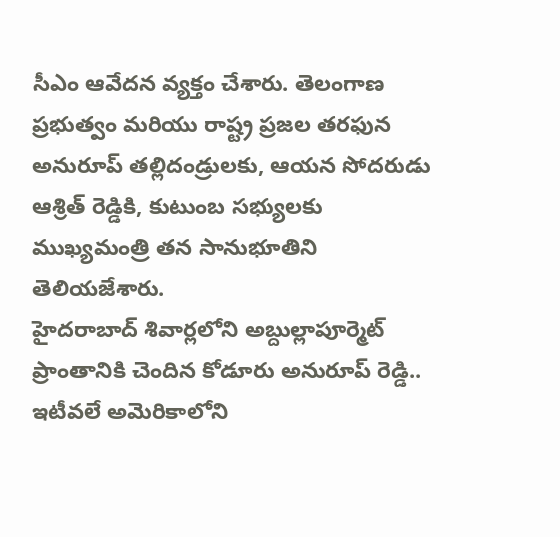సీఎం ఆవేదన వ్యక్తం చేశారు. తెలంగాణ ప్రభుత్వం మరియు రాష్ట్ర ప్రజల తరఫున అనురూప్ తల్లిదండ్రులకు, ఆయన సోదరుడు ఆశ్రిత్ రెడ్డికి, కుటుంబ సభ్యులకు ముఖ్యమంత్రి తన సానుభూతిని తెలియజేశారు.
హైదరాబాద్ శివార్లలోని అబ్దుల్లాపూర్మెట్ ప్రాంతానికి చెందిన కోడూరు అనురూప్ రెడ్డి.. ఇటీవలే అమెరికాలోని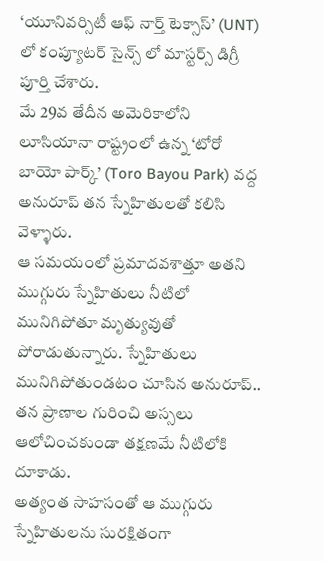‘యూనివర్సిటీ ఆఫ్ నార్త్ టెక్సాస్’ (UNT) లో కంప్యూటర్ సైన్స్ లో మాస్టర్స్ డిగ్రీ పూర్తి చేశారు.
మే 29వ తేదీన అమెరికాలోని లూసియానా రాష్ట్రంలో ఉన్న ‘టోరో బాయో పార్క్’ (Toro Bayou Park) వద్ద అనురూప్ తన స్నేహితులతో కలిసి వెళ్ళారు.
ఆ సమయంలో ప్రమాదవశాత్తూ అతని ముగ్గురు స్నేహితులు నీటిలో మునిగిపోతూ మృత్యువుతో పోరాడుతున్నారు. స్నేహితులు మునిగిపోతుండటం చూసిన అనురూప్.. తన ప్రాణాల గురించి అస్సలు ఆలోచించకుండా తక్షణమే నీటిలోకి దూకాడు.
అత్యంత సాహసంతో ఆ ముగ్గురు స్నేహితులను సురక్షితంగా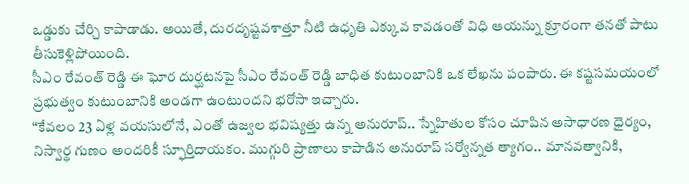ఒడ్డుకు చేర్చి కాపాడాడు. అయితే, దురదృష్టవశాత్తూ నీటి ఉధృతి ఎక్కువ కావడంతో విధి ఆయన్ను క్రూరంగా తనతో పాటు తీసుకెళ్లిపోయింది.
సీఎం రేవంత్ రెడ్డి ఈ ఘోర దుర్ఘటనపై సీఎం రేవంత్ రెడ్డి బాధిత కుటుంబానికి ఒక లేఖను పంపారు. ఈ కష్టసమయంలో ప్రభుత్వం కుటుంబానికి అండగా ఉంటుందని భరోసా ఇచ్చారు.
“కేవలం 23 ఏళ్ల వయసులోనే, ఎంతో ఉజ్వల భవిష్యత్తు ఉన్న అనురూప్.. స్నేహితుల కోసం చూపిన అసాధారణ ధైర్యం, నిస్వార్థ గుణం అందరికీ స్ఫూర్తిదాయకం. ముగ్గురి ప్రాణాలు కాపాడిన అనురూప్ సర్వోన్నత త్యాగం.. మానవత్వానికి,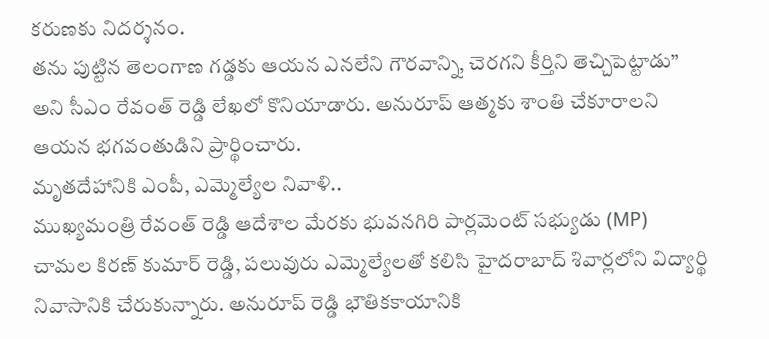కరుణకు నిదర్శనం.
తను పుట్టిన తెలంగాణ గడ్డకు ఆయన ఎనలేని గౌరవాన్ని, చెరగని కీర్తిని తెచ్చిపెట్టాడు” అని సీఎం రేవంత్ రెడ్డి లేఖలో కొనియాడారు. అనురూప్ ఆత్మకు శాంతి చేకూరాలని ఆయన భగవంతుడిని ప్రార్థించారు.
మృతదేహానికి ఎంపీ, ఎమ్మెల్యేల నివాళి..
ముఖ్యమంత్రి రేవంత్ రెడ్డి ఆదేశాల మేరకు భువనగిరి పార్లమెంట్ సభ్యుడు (MP) చామల కిరణ్ కుమార్ రెడ్డి, పలువురు ఎమ్మెల్యేలతో కలిసి హైదరాబాద్ శివార్లలోని విద్యార్థి నివాసానికి చేరుకున్నారు. అనురూప్ రెడ్డి భౌతికకాయానికి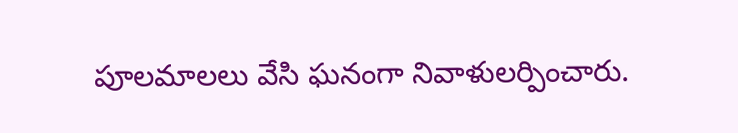పూలమాలలు వేసి ఘనంగా నివాళులర్పించారు.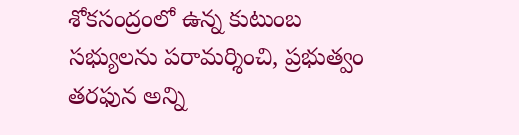శోకసంద్రంలో ఉన్న కుటుంబ సభ్యులను పరామర్శించి, ప్రభుత్వం తరఫున అన్ని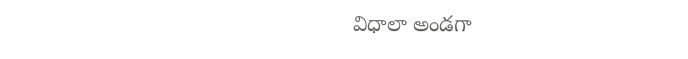విధాలా అండగా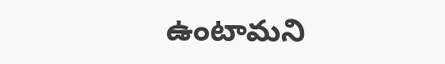ఉంటామని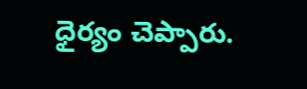ధైర్యం చెప్పారు.